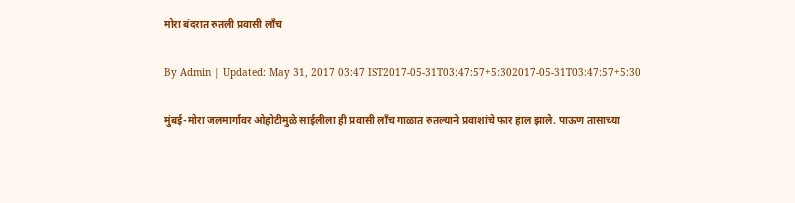मोरा बंदरात रुतली प्रवासी लाँच

By Admin | Updated: May 31, 2017 03:47 IST2017-05-31T03:47:57+5:302017-05-31T03:47:57+5:30

मुंबई-मोरा जलमार्गावर ओहोटीमुळे साईलीला ही प्रवासी लाँच गाळात रुतल्याने प्रवाशांचे फार हाल झाले. पाऊण तासाच्या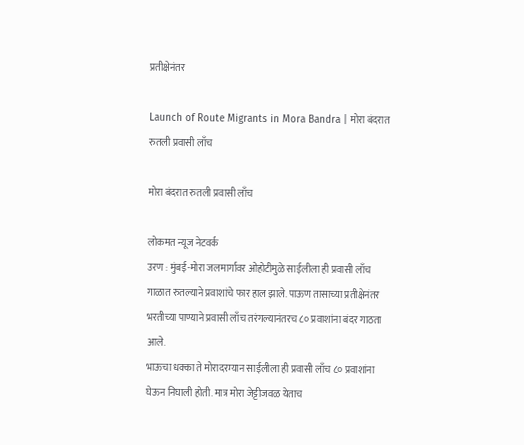प्रतीक्षेनंतर

Launch of Route Migrants in Mora Bandra | मोरा बंदरात रुतली प्रवासी लाँच

मोरा बंदरात रुतली प्रवासी लाँच

लोकमत न्यूज नेटवर्क
उरण : मुंबई-मोरा जलमार्गावर ओहोटीमुळे साईलीला ही प्रवासी लाँच गाळात रुतल्याने प्रवाशांचे फार हाल झाले. पाऊण तासाच्या प्रतीक्षेनंतर भरतीच्या पाण्याने प्रवासी लाँच तरंगल्यानंतरच ८० प्रवाशांना बंदर गाठता आले.
भाऊचा धक्का ते मोरादरम्यान साईलीला ही प्रवासी लाँच ८० प्रवाशांना घेऊन निघाली होती. मात्र मोरा जेट्टीजवळ येताच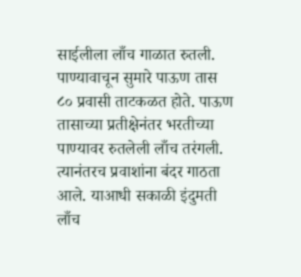साईलीला लाँच गाळात रुतली. पाण्यावाचून सुमारे पाऊण तास ८० प्रवासी ताटकळत होते. पाऊण तासाच्या प्रतीक्षेनंतर भरतीच्या पाण्यावर रुतलेली लाँच तरंगली. त्यानंतरच प्रवाशांना बंदर गाठता आले. याआधी सकाळी इंदुमती लाँच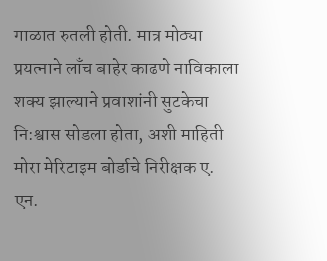गाळात रुतली होती. मात्र मोठ्या प्रयत्नाने लाँच बाहेर काढणे नाविकाला शक्य झाल्याने प्रवाशांनी सुटकेचा नि:श्वास सोडला होता, अशी माहिती मोरा मेरिटाइम बोर्डाचे निरीक्षक ए. एन.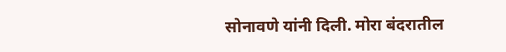सोनावणे यांनी दिली. मोरा बंदरातील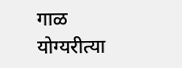गाळ योग्यरीत्या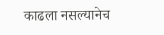काढला नसल्यानेच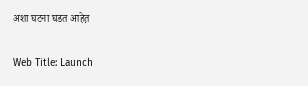अशा घटना घडत आहेत़

Web Title: Launch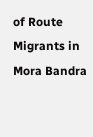of Route Migrants in Mora Bandra